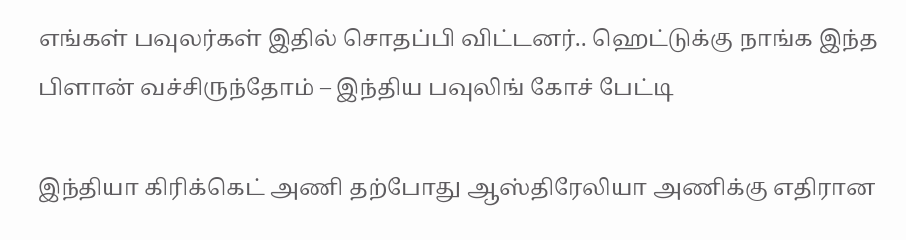எங்கள் பவுலர்கள் இதில் சொதப்பி விட்டனர்.. ஹெட்டுக்கு நாங்க இந்த பிளான் வச்சிருந்தோம் – இந்திய பவுலிங் கோச் பேட்டி

இந்தியா கிரிக்கெட் அணி தற்போது ஆஸ்திரேலியா அணிக்கு எதிரான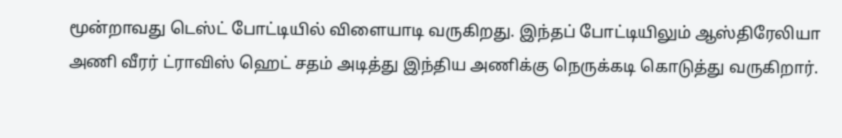மூன்றாவது டெஸ்ட் போட்டியில் விளையாடி வருகிறது. இந்தப் போட்டியிலும் ஆஸ்திரேலியா அணி வீரர் ட்ராவிஸ் ஹெட் சதம் அடித்து இந்திய அணிக்கு நெருக்கடி கொடுத்து வருகிறார்.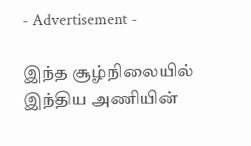- Advertisement -

இந்த சூழ்நிலையில் இந்திய அணியின்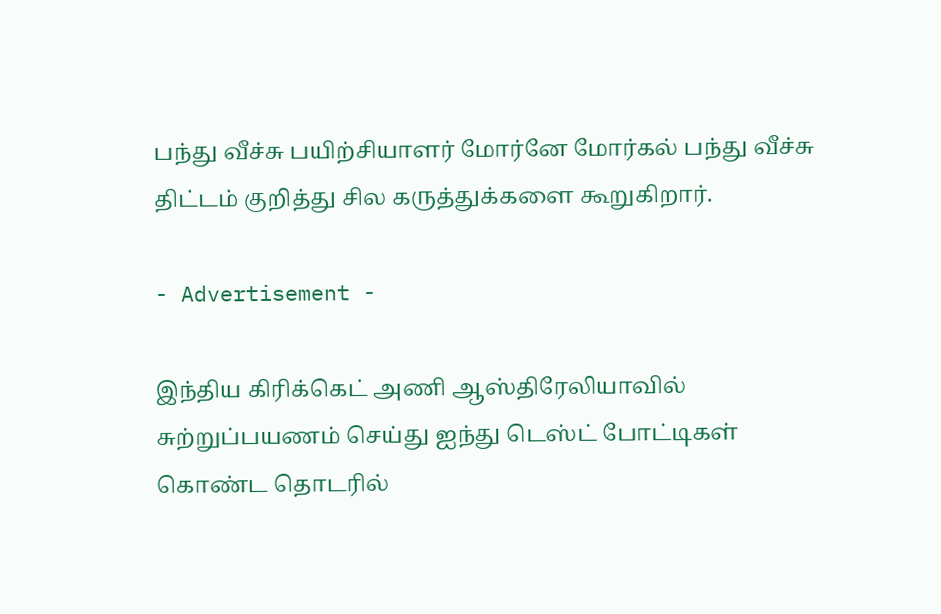பந்து வீச்சு பயிற்சியாளர் மோர்னே மோர்கல் பந்து வீச்சு திட்டம் குறித்து சில கருத்துக்களை கூறுகிறார்.

- Advertisement -

இந்திய கிரிக்கெட் அணி ஆஸ்திரேலியாவில் சுற்றுப்பயணம் செய்து ஐந்து டெஸ்ட் போட்டிகள் கொண்ட தொடரில்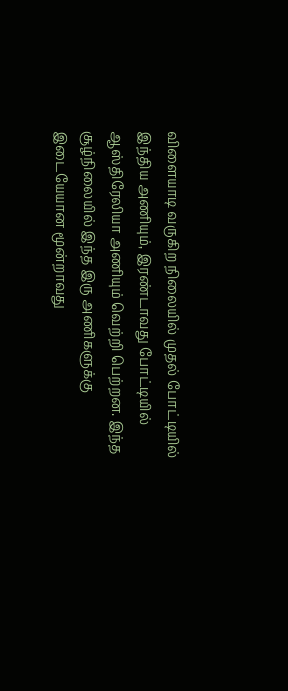விளையாடி வருகிற நிலையில் முதல் போட்டியில் இந்திய அணியும், இரண்டாவது போட்டியில் ஆஸ்திரேலியா அணியும் வெற்றி பெற்றன. இந்த சூழ்நிலையில் இந்த இரு அணிகளுக்கு இடையேயான மூன்றாவது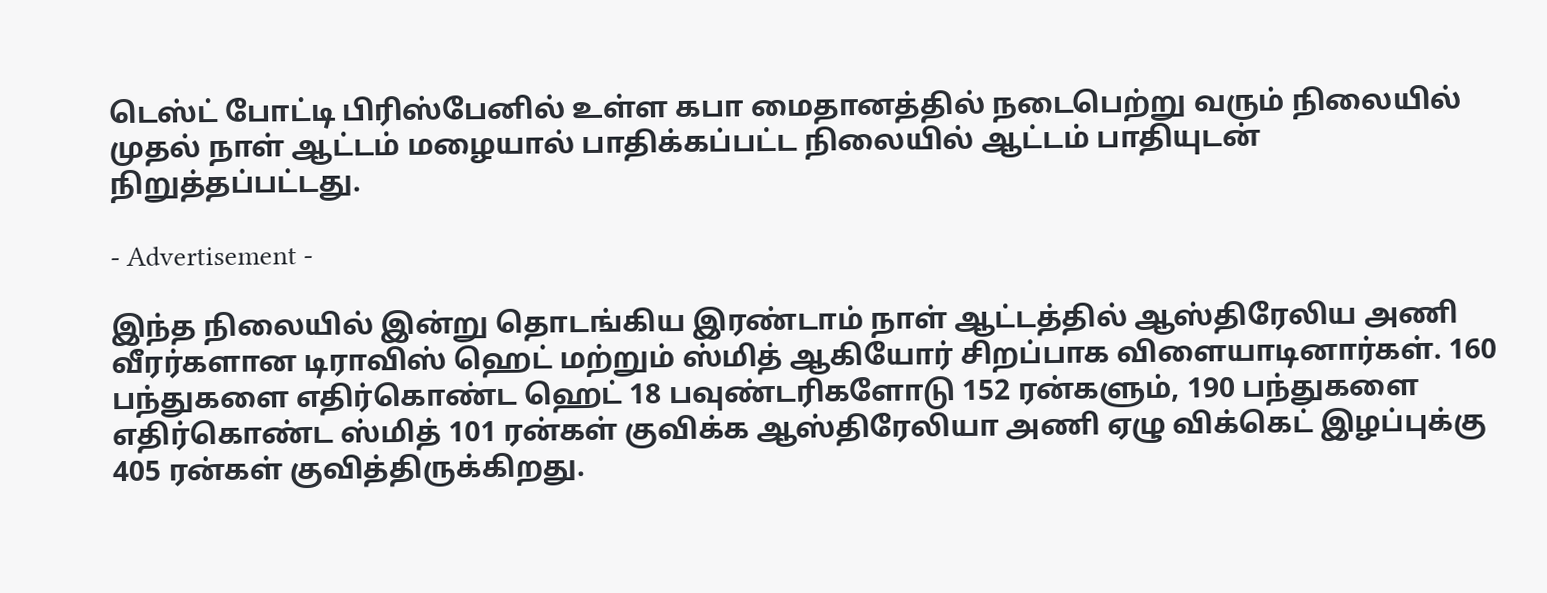டெஸ்ட் போட்டி பிரிஸ்பேனில் உள்ள கபா மைதானத்தில் நடைபெற்று வரும் நிலையில் முதல் நாள் ஆட்டம் மழையால் பாதிக்கப்பட்ட நிலையில் ஆட்டம் பாதியுடன் நிறுத்தப்பட்டது.

- Advertisement -

இந்த நிலையில் இன்று தொடங்கிய இரண்டாம் நாள் ஆட்டத்தில் ஆஸ்திரேலிய அணி வீரர்களான டிராவிஸ் ஹெட் மற்றும் ஸ்மித் ஆகியோர் சிறப்பாக விளையாடினார்கள். 160 பந்துகளை எதிர்கொண்ட ஹெட் 18 பவுண்டரிகளோடு 152 ரன்களும், 190 பந்துகளை எதிர்கொண்ட ஸ்மித் 101 ரன்கள் குவிக்க ஆஸ்திரேலியா அணி ஏழு விக்கெட் இழப்புக்கு 405 ரன்கள் குவித்திருக்கிறது.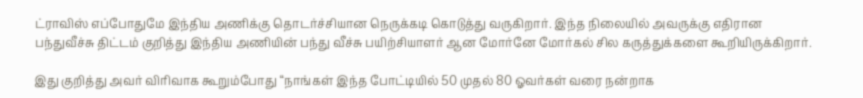ட்ராவிஸ் எப்போதுமே இந்திய அணிக்கு தொடர்ச்சியான நெருக்கடி கொடுத்து வருகிறார். இந்த நிலையில் அவருக்கு எதிரான பந்துவீச்சு திட்டம் குறித்து இந்திய அணியின் பந்து வீச்சு பயிற்சியாளர் ஆன மோர்னே மோர்கல் சில கருத்துக்களை கூறியிருக்கிறார்.

இது குறித்து அவர் விரிவாக கூறும்போது “நாங்கள் இந்த போட்டியில் 50 முதல் 80 ஓவர்கள் வரை நன்றாக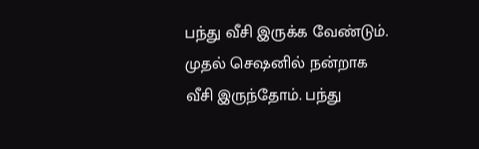பந்து வீசி இருக்க வேண்டும். முதல் செஷனில் நன்றாக வீசி இருந்தோம். பந்து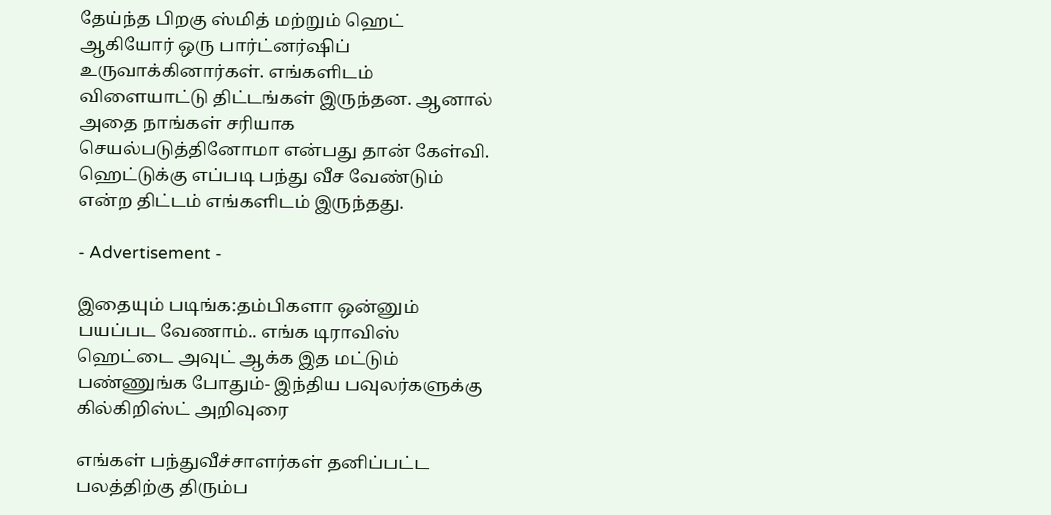தேய்ந்த பிறகு ஸ்மித் மற்றும் ஹெட் ஆகியோர் ஒரு பார்ட்னர்ஷிப் உருவாக்கினார்கள். எங்களிடம் விளையாட்டு திட்டங்கள் இருந்தன. ஆனால் அதை நாங்கள் சரியாக செயல்படுத்தினோமா என்பது தான் கேள்வி. ஹெட்டுக்கு எப்படி பந்து வீச வேண்டும் என்ற திட்டம் எங்களிடம் இருந்தது.

- Advertisement -

இதையும் படிங்க:தம்பிகளா ஒன்னும் பயப்பட வேணாம்.. எங்க டிராவிஸ் ஹெட்டை அவுட் ஆக்க இத மட்டும் பண்ணுங்க போதும்- இந்திய பவுலர்களுக்கு கில்கிறிஸ்ட் அறிவுரை

எங்கள் பந்துவீச்சாளர்கள் தனிப்பட்ட பலத்திற்கு திரும்ப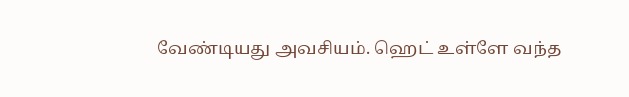வேண்டியது அவசியம். ஹெட் உள்ளே வந்த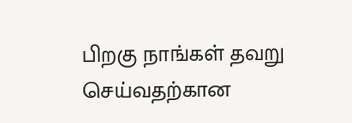பிறகு நாங்கள் தவறு செய்வதற்கான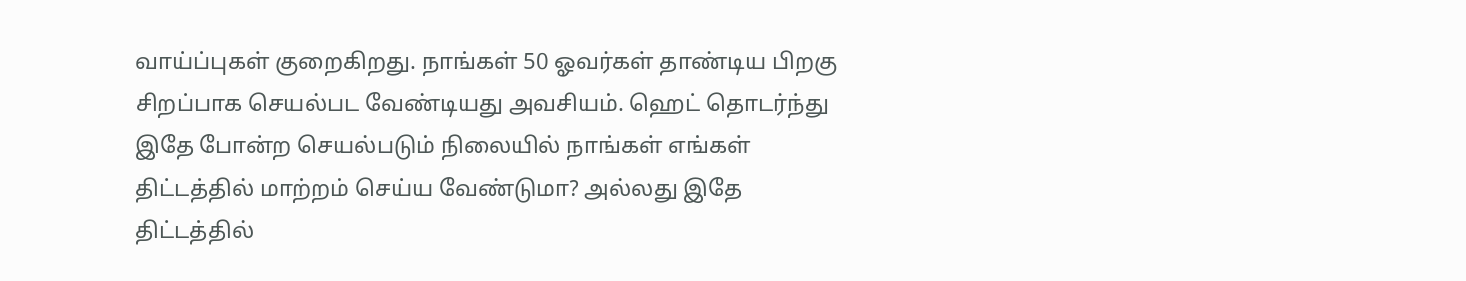வாய்ப்புகள் குறைகிறது. நாங்கள் 50 ஓவர்கள் தாண்டிய பிறகு சிறப்பாக செயல்பட வேண்டியது அவசியம். ஹெட் தொடர்ந்து இதே போன்ற செயல்படும் நிலையில் நாங்கள் எங்கள் திட்டத்தில் மாற்றம் செய்ய வேண்டுமா? அல்லது இதே திட்டத்தில்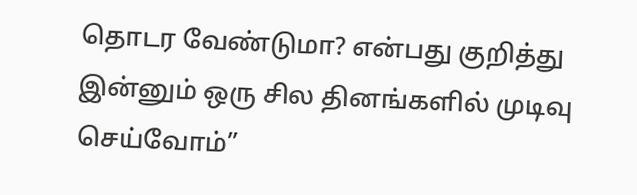தொடர வேண்டுமா? என்பது குறித்து இன்னும் ஒரு சில தினங்களில் முடிவு செய்வோம்”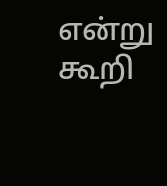என்று கூறி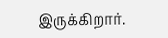இருக்கிறார்.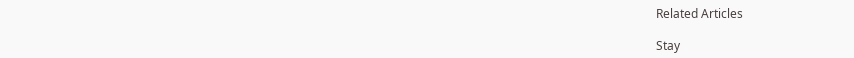Related Articles

Stay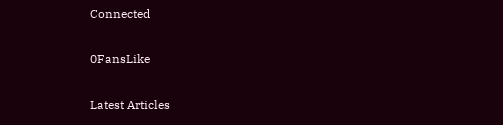Connected

0FansLike

Latest Articles